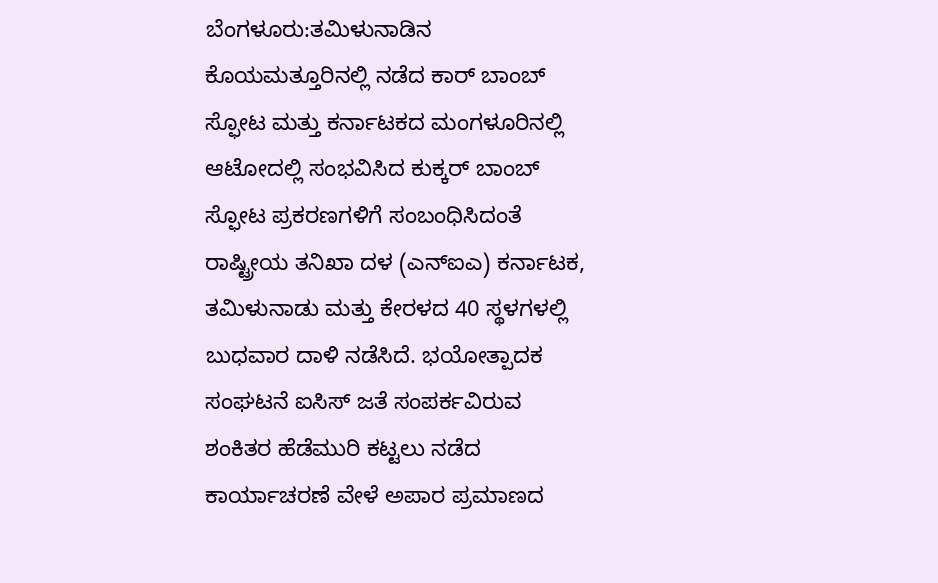ಬೆಂಗಳೂರು:ತಮಿಳುನಾಡಿನ ಕೊಯಮತ್ತೂರಿನಲ್ಲಿ ನಡೆದ ಕಾರ್ ಬಾಂಬ್ ಸ್ಫೋಟ ಮತ್ತು ಕರ್ನಾಟಕದ ಮಂಗಳೂರಿನಲ್ಲಿ ಆಟೋದಲ್ಲಿ ಸಂಭವಿಸಿದ ಕುಕ್ಕರ್ ಬಾಂಬ್ ಸ್ಫೋಟ ಪ್ರಕರಣಗಳಿಗೆ ಸಂಬಂಧಿಸಿದಂತೆ ರಾಷ್ಟ್ರೀಯ ತನಿಖಾ ದಳ (ಎನ್ಐಎ) ಕರ್ನಾಟಕ, ತಮಿಳುನಾಡು ಮತ್ತು ಕೇರಳದ 40 ಸ್ಥಳಗಳಲ್ಲಿ ಬುಧವಾರ ದಾಳಿ ನಡೆಸಿದೆ. ಭಯೋತ್ಪಾದಕ ಸಂಘಟನೆ ಐಸಿಸ್ ಜತೆ ಸಂಪರ್ಕವಿರುವ ಶಂಕಿತರ ಹೆಡೆಮುರಿ ಕಟ್ಟಲು ನಡೆದ ಕಾರ್ಯಾಚರಣೆ ವೇಳೆ ಅಪಾರ ಪ್ರಮಾಣದ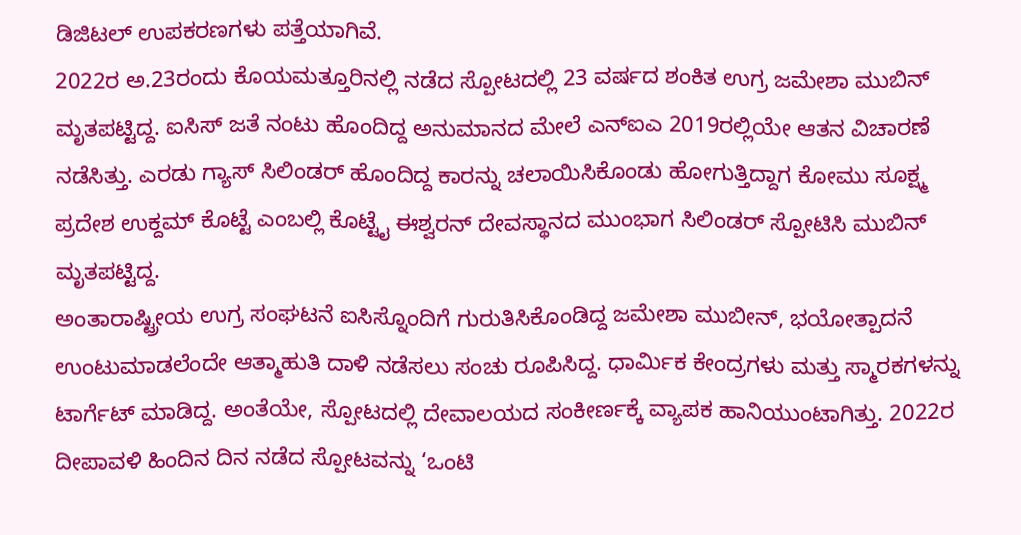ಡಿಜಿಟಲ್ ಉಪಕರಣಗಳು ಪತ್ತೆಯಾಗಿವೆ.
2022ರ ಅ.23ರಂದು ಕೊಯಮತ್ತೂರಿನಲ್ಲಿ ನಡೆದ ಸ್ಪೋಟದಲ್ಲಿ 23 ವರ್ಷದ ಶಂಕಿತ ಉಗ್ರ ಜಮೇಶಾ ಮುಬಿನ್ ಮೃತಪಟ್ಟಿದ್ದ. ಐಸಿಸ್ ಜತೆ ನಂಟು ಹೊಂದಿದ್ದ ಅನುಮಾನದ ಮೇಲೆ ಎನ್ಐಎ 2019ರಲ್ಲಿಯೇ ಆತನ ವಿಚಾರಣೆ ನಡೆಸಿತ್ತು. ಎರಡು ಗ್ಯಾಸ್ ಸಿಲಿಂಡರ್ ಹೊಂದಿದ್ದ ಕಾರನ್ನು ಚಲಾಯಿಸಿಕೊಂಡು ಹೋಗುತ್ತಿದ್ದಾಗ ಕೋಮು ಸೂಕ್ಷ್ಮ ಪ್ರದೇಶ ಉಕ್ದಮ್ ಕೊಟ್ಟೆ ಎಂಬಲ್ಲಿ ಕೊಟ್ಟೈ ಈಶ್ವರನ್ ದೇವಸ್ಥಾನದ ಮುಂಭಾಗ ಸಿಲಿಂಡರ್ ಸ್ಪೋಟಿಸಿ ಮುಬಿನ್ ಮೃತಪಟ್ಟಿದ್ದ.
ಅಂತಾರಾಷ್ಟ್ರೀಯ ಉಗ್ರ ಸಂಘಟನೆ ಐಸಿಸ್ನೊಂದಿಗೆ ಗುರುತಿಸಿಕೊಂಡಿದ್ದ ಜಮೇಶಾ ಮುಬೀನ್, ಭಯೋತ್ಪಾದನೆ ಉಂಟುಮಾಡಲೆಂದೇ ಆತ್ಮಾಹುತಿ ದಾಳಿ ನಡೆಸಲು ಸಂಚು ರೂಪಿಸಿದ್ದ. ಧಾರ್ವಿುಕ ಕೇಂದ್ರಗಳು ಮತ್ತು ಸ್ಮಾರಕಗಳನ್ನು ಟಾರ್ಗೆಟ್ ಮಾಡಿದ್ದ. ಅಂತೆಯೇ, ಸ್ಪೋಟದಲ್ಲಿ ದೇವಾಲಯದ ಸಂಕೀರ್ಣಕ್ಕೆ ವ್ಯಾಪಕ ಹಾನಿಯುಂಟಾಗಿತ್ತು. 2022ರ ದೀಪಾವಳಿ ಹಿಂದಿನ ದಿನ ನಡೆದ ಸ್ಪೋಟವನ್ನು ‘ಒಂಟಿ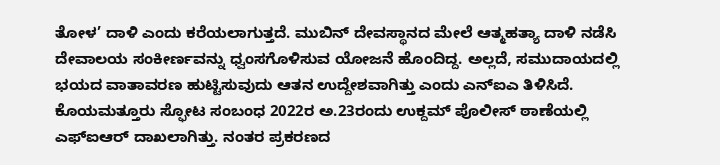ತೋಳ’ ದಾಳಿ ಎಂದು ಕರೆಯಲಾಗುತ್ತದೆ. ಮುಬಿನ್ ದೇವಸ್ಥಾನದ ಮೇಲೆ ಆತ್ಮಹತ್ಯಾ ದಾಳಿ ನಡೆಸಿ ದೇವಾಲಯ ಸಂಕೀರ್ಣವನ್ನು ಧ್ವಂಸಗೊಳಿಸುವ ಯೋಜನೆ ಹೊಂದಿದ್ದ. ಅಲ್ಲದೆ, ಸಮುದಾಯದಲ್ಲಿ ಭಯದ ವಾತಾವರಣ ಹುಟ್ಟಿಸುವುದು ಆತನ ಉದ್ದೇಶವಾಗಿತ್ತು ಎಂದು ಎನ್ಐಎ ತಿಳಿಸಿದೆ. ಕೊಯಮತ್ತೂರು ಸ್ಫೋಟ ಸಂಬಂಧ 2022ರ ಅ.23ರಂದು ಉಕ್ದಮ್ ಪೊಲೀಸ್ ಠಾಣೆಯಲ್ಲಿ ಎಫ್ಐಆರ್ ದಾಖಲಾಗಿತ್ತು. ನಂತರ ಪ್ರಕರಣದ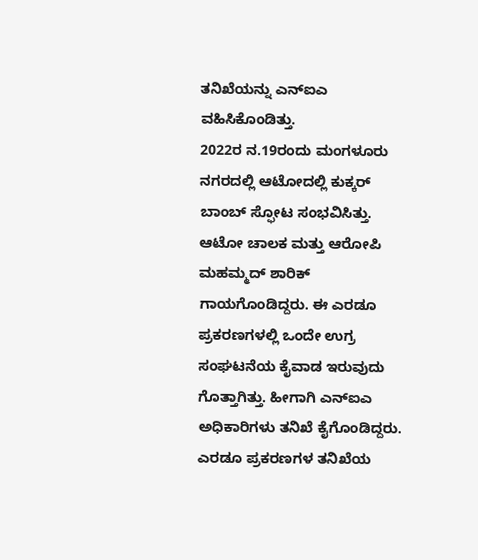ತನಿಖೆಯನ್ನು ಎನ್ಐಎ ವಹಿಸಿಕೊಂಡಿತ್ತು.
2022ರ ನ.19ರಂದು ಮಂಗಳೂರು ನಗರದಲ್ಲಿ ಆಟೋದಲ್ಲಿ ಕುಕ್ಕರ್ ಬಾಂಬ್ ಸ್ಫೋಟ ಸಂಭವಿಸಿತ್ತು. ಆಟೋ ಚಾಲಕ ಮತ್ತು ಆರೋಪಿ ಮಹಮ್ಮದ್ ಶಾರಿಕ್ ಗಾಯಗೊಂಡಿದ್ದರು. ಈ ಎರಡೂ ಪ್ರಕರಣಗಳಲ್ಲಿ ಒಂದೇ ಉಗ್ರ ಸಂಘಟನೆಯ ಕೈವಾಡ ಇರುವುದು ಗೊತ್ತಾಗಿತ್ತು. ಹೀಗಾಗಿ ಎನ್ಐಎ ಅಧಿಕಾರಿಗಳು ತನಿಖೆ ಕೈಗೊಂಡಿದ್ದರು.
ಎರಡೂ ಪ್ರಕರಣಗಳ ತನಿಖೆಯ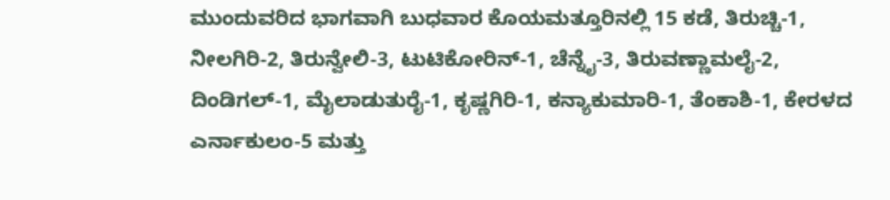ಮುಂದುವರಿದ ಭಾಗವಾಗಿ ಬುಧವಾರ ಕೊಯಮತ್ತೂರಿನಲ್ಲಿ 15 ಕಡೆ, ತಿರುಚ್ಚಿ-1, ನೀಲಗಿರಿ-2, ತಿರುನ್ವೇಲಿ-3, ಟುಟಿಕೋರಿನ್-1, ಚೆನ್ನೈ-3, ತಿರುವಣ್ಣಾಮಲೈ-2, ದಿಂಡಿಗಲ್-1, ಮೈಲಾಡುತುರೈ-1, ಕೃಷ್ಣಗಿರಿ-1, ಕನ್ಯಾಕುಮಾರಿ-1, ತೆಂಕಾಶಿ-1, ಕೇರಳದ ಎರ್ನಾಕುಲಂ-5 ಮತ್ತು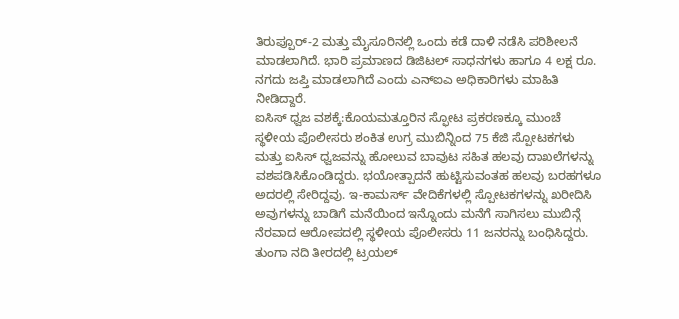ತಿರುಪ್ಪೂರ್-2 ಮತ್ತು ಮೈಸೂರಿನಲ್ಲಿ ಒಂದು ಕಡೆ ದಾಳಿ ನಡೆಸಿ ಪರಿಶೀಲನೆ ಮಾಡಲಾಗಿದೆ. ಭಾರಿ ಪ್ರಮಾಣದ ಡಿಜಿಟಲ್ ಸಾಧನಗಳು ಹಾಗೂ 4 ಲಕ್ಷ ರೂ. ನಗದು ಜಪ್ತಿ ಮಾಡಲಾಗಿದೆ ಎಂದು ಎನ್ಐಎ ಅಧಿಕಾರಿಗಳು ಮಾಹಿತಿ ನೀಡಿದ್ದಾರೆ.
ಐಸಿಸ್ ಧ್ವಜ ವಶಕ್ಕೆ:ಕೊಯಮತ್ತೂರಿನ ಸ್ಫೋಟ ಪ್ರಕರಣಕ್ಕೂ ಮುಂಚೆ ಸ್ಥಳೀಯ ಪೊಲೀಸರು ಶಂಕಿತ ಉಗ್ರ ಮುಬಿನ್ನಿಂದ 75 ಕೆಜಿ ಸ್ಪೋಟಕಗಳು ಮತ್ತು ಐಸಿಸ್ ಧ್ವಜವನ್ನು ಹೋಲುವ ಬಾವುಟ ಸಹಿತ ಹಲವು ದಾಖಲೆಗಳನ್ನು ವಶಪಡಿಸಿಕೊಂಡಿದ್ದರು. ಭಯೋತ್ಪಾದನೆ ಹುಟ್ಟಿಸುವಂತಹ ಹಲವು ಬರಹಗಳೂ ಅದರಲ್ಲಿ ಸೇರಿದ್ದವು. ಇ-ಕಾಮರ್ಸ್ ವೇದಿಕೆಗಳಲ್ಲಿ ಸ್ಪೋಟಕಗಳನ್ನು ಖರೀದಿಸಿ ಅವುಗಳನ್ನು ಬಾಡಿಗೆ ಮನೆಯಿಂದ ಇನ್ನೊಂದು ಮನೆಗೆ ಸಾಗಿಸಲು ಮುಬಿನ್ಗೆ ನೆರವಾದ ಆರೋಪದಲ್ಲಿ ಸ್ಥಳೀಯ ಪೊಲೀಸರು 11 ಜನರನ್ನು ಬಂಧಿಸಿದ್ದರು.
ತುಂಗಾ ನದಿ ತೀರದಲ್ಲಿ ಟ್ರಯಲ್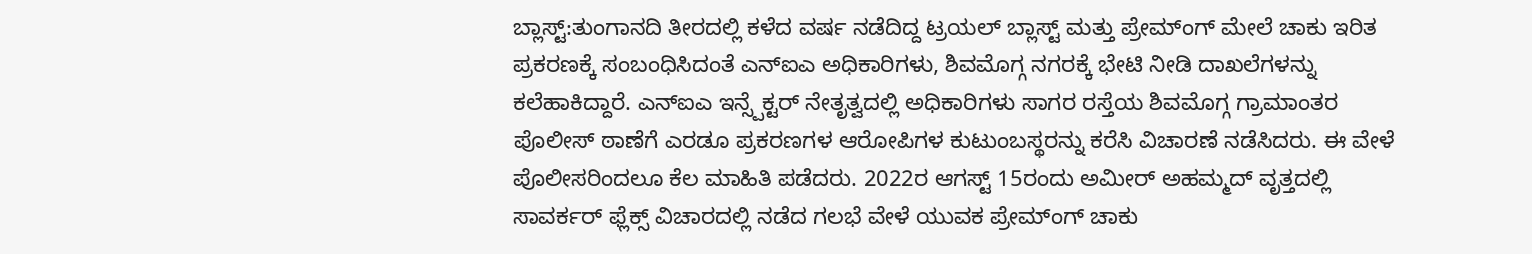ಬ್ಲಾಸ್ಟ್:ತುಂಗಾನದಿ ತೀರದಲ್ಲಿ ಕಳೆದ ವರ್ಷ ನಡೆದಿದ್ದ ಟ್ರಯಲ್ ಬ್ಲಾಸ್ಟ್ ಮತ್ತು ಪ್ರೇಮ್ಂಗ್ ಮೇಲೆ ಚಾಕು ಇರಿತ ಪ್ರಕರಣಕ್ಕೆ ಸಂಬಂಧಿಸಿದಂತೆ ಎನ್ಐಎ ಅಧಿಕಾರಿಗಳು, ಶಿವಮೊಗ್ಗ ನಗರಕ್ಕೆ ಭೇಟಿ ನೀಡಿ ದಾಖಲೆಗಳನ್ನು ಕಲೆಹಾಕಿದ್ದಾರೆ. ಎನ್ಐಎ ಇನ್ಸ್ಪೆಕ್ಟರ್ ನೇತೃತ್ವದಲ್ಲಿ ಅಧಿಕಾರಿಗಳು ಸಾಗರ ರಸ್ತೆಯ ಶಿವಮೊಗ್ಗ ಗ್ರಾಮಾಂತರ ಪೊಲೀಸ್ ಠಾಣೆಗೆ ಎರಡೂ ಪ್ರಕರಣಗಳ ಆರೋಪಿಗಳ ಕುಟುಂಬಸ್ಥರನ್ನು ಕರೆಸಿ ವಿಚಾರಣೆ ನಡೆಸಿದರು. ಈ ವೇಳೆ ಪೊಲೀಸರಿಂದಲೂ ಕೆಲ ಮಾಹಿತಿ ಪಡೆದರು. 2022ರ ಆಗಸ್ಟ್ 15ರಂದು ಅಮೀರ್ ಅಹಮ್ಮದ್ ವೃತ್ತದಲ್ಲಿ ಸಾವರ್ಕರ್ ಫ್ಲೆಕ್ಸ್ ವಿಚಾರದಲ್ಲಿ ನಡೆದ ಗಲಭೆ ವೇಳೆ ಯುವಕ ಪ್ರೇಮ್ಂಗ್ ಚಾಕು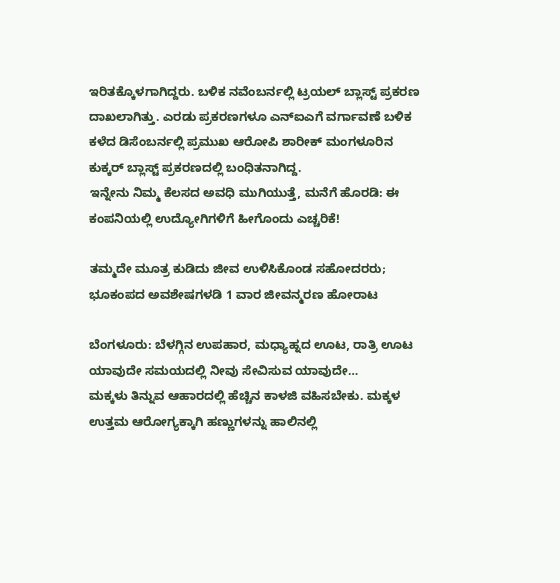ಇರಿತಕ್ಕೊಳಗಾಗಿದ್ದರು. ಬಳಿಕ ನವೆಂಬರ್ನಲ್ಲಿ ಟ್ರಯಲ್ ಬ್ಲಾಸ್ಟ್ ಪ್ರಕರಣ ದಾಖಲಾಗಿತ್ತು. ಎರಡು ಪ್ರಕರಣಗಳೂ ಎನ್ಐಎಗೆ ವರ್ಗಾವಣೆ ಬಳಿಕ ಕಳೆದ ಡಿಸೆಂಬರ್ನಲ್ಲಿ ಪ್ರಮುಖ ಆರೋಪಿ ಶಾರೀಕ್ ಮಂಗಳೂರಿನ ಕುಕ್ಕರ್ ಬ್ಲಾಸ್ಟ್ ಪ್ರಕರಣದಲ್ಲಿ ಬಂಧಿತನಾಗಿದ್ದ.
ಇನ್ನೇನು ನಿಮ್ಮ ಕೆಲಸದ ಅವಧಿ ಮುಗಿಯುತ್ತೆ, ಮನೆಗೆ ಹೊರಡಿ: ಈ ಕಂಪನಿಯಲ್ಲಿ ಉದ್ಯೋಗಿಗಳಿಗೆ ಹೀಗೊಂದು ಎಚ್ಚರಿಕೆ!

ತಮ್ಮದೇ ಮೂತ್ರ ಕುಡಿದು ಜೀವ ಉಳಿಸಿಕೊಂಡ ಸಹೋದರರು; ಭೂಕಂಪದ ಅವಶೇಷಗಳಡಿ 1 ವಾರ ಜೀವನ್ಮರಣ ಹೋರಾಟ

ಬೆಂಗಳೂರು: ಬೆಳಗ್ಗಿನ ಉಪಹಾರ, ಮಧ್ಯಾಹ್ನದ ಊಟ, ರಾತ್ರಿ ಊಟ ಯಾವುದೇ ಸಮಯದಲ್ಲಿ ನೀವು ಸೇವಿಸುವ ಯಾವುದೇ…
ಮಕ್ಕಳು ತಿನ್ನುವ ಆಹಾರದಲ್ಲಿ ಹೆಚ್ಚಿನ ಕಾಳಜಿ ವಹಿಸಬೇಕು. ಮಕ್ಕಳ ಉತ್ತಮ ಆರೋಗ್ಯಕ್ಕಾಗಿ ಹಣ್ಣುಗಳನ್ನು ಹಾಲಿನಲ್ಲಿ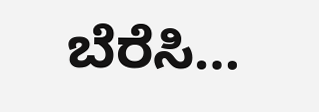ಬೆರೆಸಿ…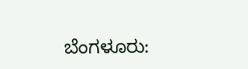ಬೆಂಗಳೂರು: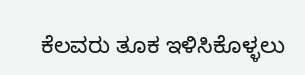ಕೆಲವರು ತೂಕ ಇಳಿಸಿಕೊಳ್ಳಲು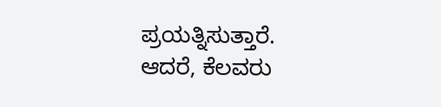ಪ್ರಯತ್ನಿಸುತ್ತಾರೆ. ಆದರೆ, ಕೆಲವರು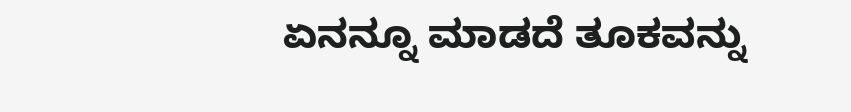ಏನನ್ನೂ ಮಾಡದೆ ತೂಕವನ್ನು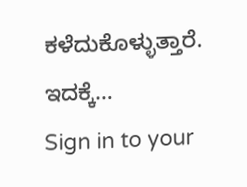ಕಳೆದುಕೊಳ್ಳುತ್ತಾರೆ. ಇದಕ್ಕೆ…
Sign in to your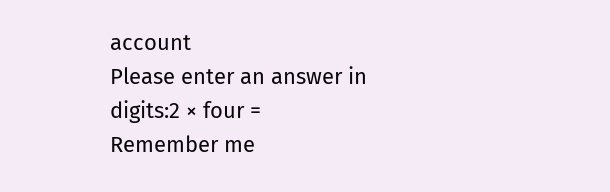account
Please enter an answer in digits:2 × four =
Remember me